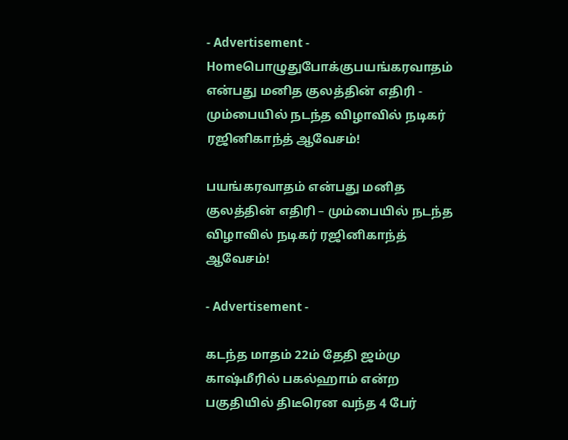- Advertisement -
Homeபொழுதுபோக்குபயங்கரவாதம் என்பது மனித குலத்தின் எதிரி - மும்பையில் நடந்த விழாவில் நடிகர் ரஜினிகாந்த் ஆவேசம்!

பயங்கரவாதம் என்பது மனித குலத்தின் எதிரி – மும்பையில் நடந்த விழாவில் நடிகர் ரஜினிகாந்த் ஆவேசம்!

- Advertisement -

கடந்த மாதம் 22ம் தேதி ஜம்மு காஷ்மீரில் பகல்ஹாம் என்ற பகுதியில் திடீரென வந்த 4 பேர்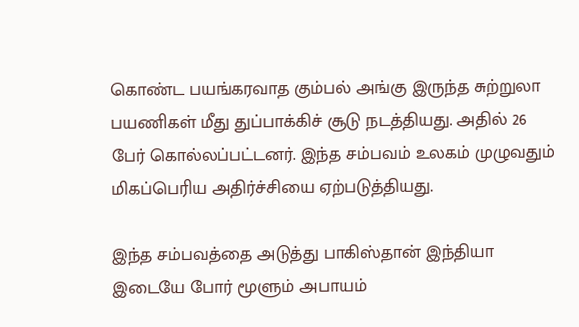கொண்ட பயங்கரவாத கும்பல் அங்கு இருந்த சுற்றுலா பயணிகள் மீது துப்பாக்கிச் சூடு நடத்தியது. அதில் 26 பேர் கொல்லப்பட்டனர். இந்த சம்பவம் உலகம் முழுவதும் மிகப்பெரிய அதிர்ச்சியை ஏற்படுத்தியது.

இந்த சம்பவத்தை அடுத்து பாகிஸ்தான் இந்தியா இடையே போர் மூளும் அபாயம்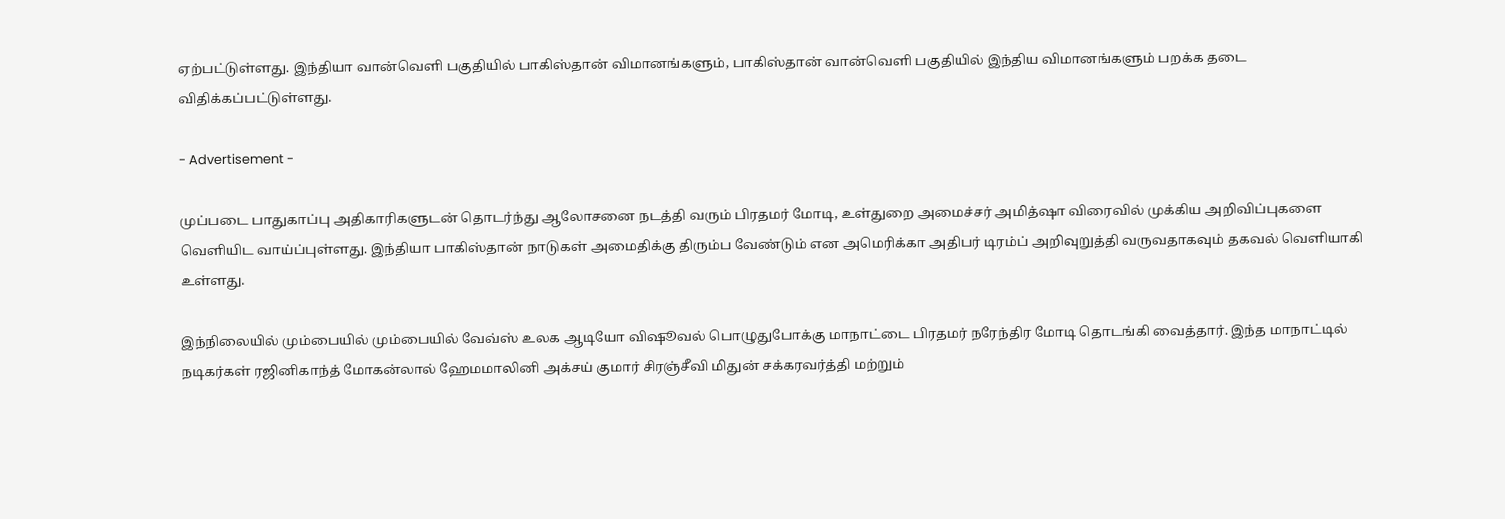ஏற்பட்டுள்ளது. இந்தியா வான்வெளி பகுதியில் பாகிஸ்தான் விமானங்களும், பாகிஸ்தான் வான்வெளி பகுதியில் இந்திய விமானங்களும் பறக்க தடை விதிக்கப்பட்டுள்ளது.

- Advertisement -

முப்படை பாதுகாப்பு அதிகாரிகளுடன் தொடர்ந்து ஆலோசனை நடத்தி வரும் பிரதமர் மோடி, உள்துறை அமைச்சர் அமித்ஷா விரைவில் முக்கிய அறிவிப்புகளை வெளியிட வாய்ப்புள்ளது. இந்தியா பாகிஸ்தான் நாடுகள் அமைதிக்கு திரும்ப வேண்டும் என அமெரிக்கா அதிபர் டிரம்ப் அறிவுறுத்தி வருவதாகவும் தகவல் வெளியாகி உள்ளது.

இந்நிலையில் மும்பையில் மும்பையில் வேவ்ஸ் உலக ஆடியோ விஷூவல் பொழுதுபோக்கு மாநாட்டை பிரதமர் நரேந்திர மோடி தொடங்கி வைத்தார். இந்த மாநாட்டில் நடிகர்கள் ரஜினிகாந்த் மோகன்லால் ஹேமமாலினி அக்சய் குமார் சிரஞ்சீவி மிதுன் சக்கரவர்த்தி மற்றும்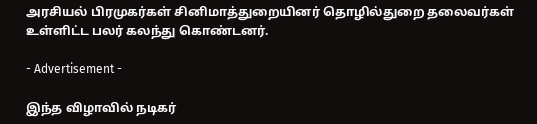அரசியல் பிரமுகர்கள் சினிமாத்துறையினர் தொழில்துறை தலைவர்கள் உள்ளிட்ட பலர் கலந்து கொண்டனர்.

- Advertisement -

இந்த விழாவில் நடிகர்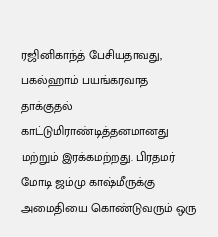ரஜினிகாந்த் பேசியதாவது, பகல்ஹாம் பயங்கரவாத தாக்குதல் காட்டுமிராண்டித்தனமானது மற்றும் இரக்கமற்றது. பிரதமர் மோடி ஜம்மு காஷ்மீருக்கு அமைதியை கொண்டுவரும் ஒரு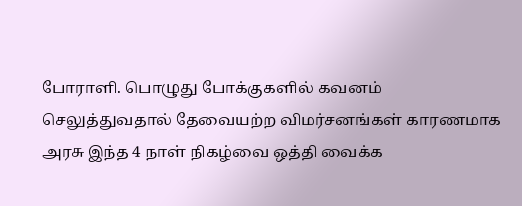போராளி. பொழுது போக்குகளில் கவனம் செலுத்துவதால் தேவையற்ற விமர்சனங்கள் காரணமாக அரசு இந்த 4 நாள் நிகழ்வை ஒத்தி வைக்க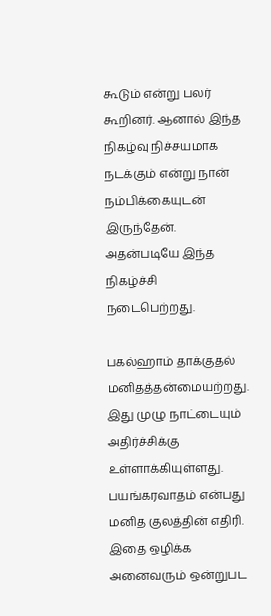கூடும் என்று பலர் கூறினர். ஆனால் இந்த நிகழ்வு நிச்சயமாக நடக்கும் என்று நான் நம்பிக்கையுடன் இருந்தேன். அதன்படியே இந்த நிகழ்ச்சி நடைபெற்றது.

பகல்ஹாம் தாக்குதல் மனிதத்தன்மையற்றது. இது முழு நாட்டையும் அதிர்ச்சிக்கு உள்ளாக்கியுள்ளது. பயங்கரவாதம் என்பது மனித குலத்தின் எதிரி. இதை ஒழிக்க அனைவரும் ஒன்றுபட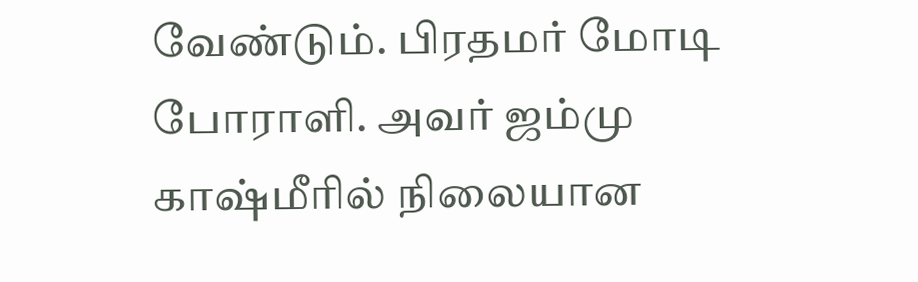வேண்டும். பிரதமர் மோடி போராளி. அவர் ஜம்மு காஷ்மீரில் நிலையான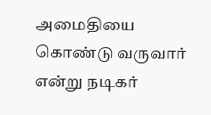அமைதியை கொண்டு வருவார் என்று நடிகர்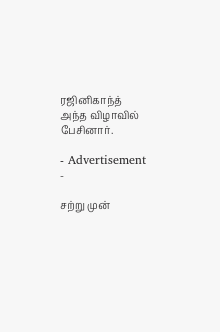ரஜினிகாந்த் அந்த விழாவில் பேசினார்.

- Advertisement -

சற்று முன்